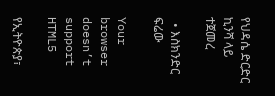የህዳሴ ድርድር ኪንሻ ላይ ተጀመረ

  • እስክንድር ፍሬው

Your browser doesn’t support HTML5

የኢትዮጵያ፣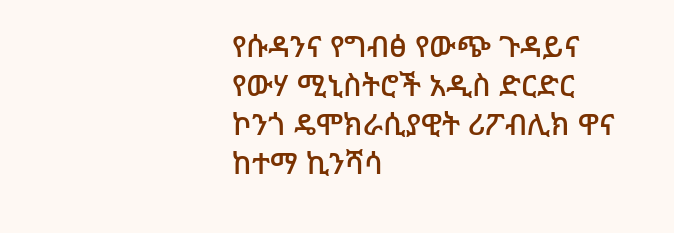የሱዳንና የግብፅ የውጭ ጉዳይና የውሃ ሚኒስትሮች አዲስ ድርድር ኮንጎ ዴሞክራሲያዊት ሪፖብሊክ ዋና ከተማ ኪንሻሳ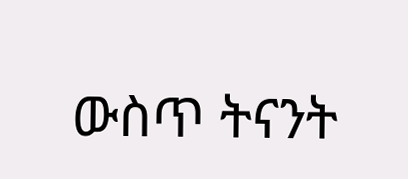ውስጥ ትናንት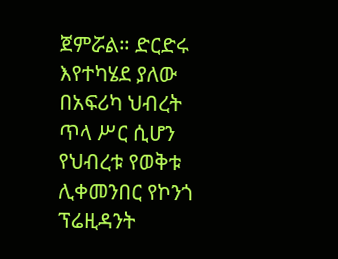ጀምሯል። ድርድሩ እየተካሄደ ያለው በአፍሪካ ህብረት ጥላ ሥር ሲሆን የህብረቱ የወቅቱ ሊቀመንበር የኮንጎ ፕሬዚዳንት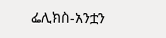ፌሊክስ-አንቷን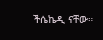ችሴኬዲ ናቸው።